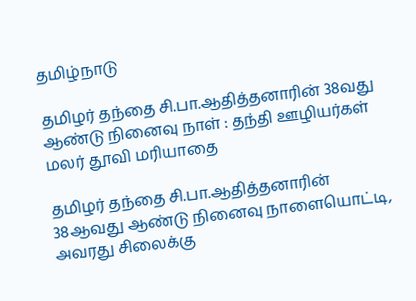தமிழ்நாடு

தமிழர் தந்தை சி.பா.ஆதித்தனாரின் 38வது ஆண்டு நினைவு நாள் : தந்தி ஊழியர்கள் மலர் தூவி மரியாதை

தமிழர் தந்தை சி.பா.ஆதித்தனாரின் 38ஆவது ஆண்டு நினைவு நாளையொட்டி, அவரது சிலைக்கு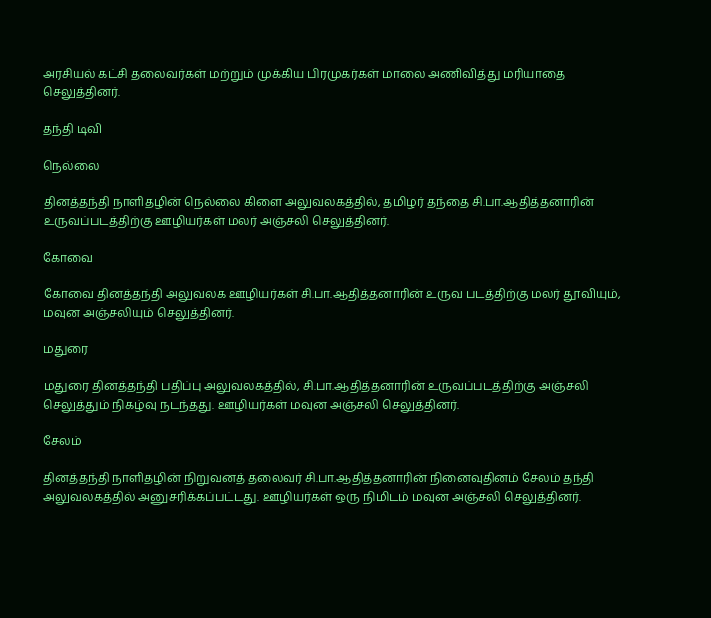அரசியல் கட்சி தலைவர்கள் மற்றும் முக்கிய பிரமுகர்கள் மாலை அணிவித்து மரியாதை செலுத்தினர்.

தந்தி டிவி

நெல்லை

தினத்தந்தி நாளிதழின் நெல்லை கிளை அலுவலகத்தில், தமிழர் தந்தை சி.பா.ஆதித்தனாரின் உருவப்படத்திற்கு ஊழியர்கள் மலர் அஞ்சலி செலுத்தினர்.

கோவை

கோவை தினத்தந்தி அலுவலக ஊழியர்கள் சி.பா.ஆதித்தனாரின் உருவ படத்திற்கு மலர் தூவியும், மவுன அஞ்சலியும் செலுத்தினர்.

மதுரை

மதுரை தினத்தந்தி பதிப்பு அலுவலகத்தில், சி.பா.ஆதித்தனாரின் உருவப்படத்திற்கு அஞ்சலி செலுத்தும் நிகழ்வு நடந்தது. ஊழியர்கள் மவுன அஞ்சலி செலுத்தினர்.

சேலம்

தினத்தந்தி நாளிதழின் நிறுவனத் தலைவர் சி.பா.ஆதித்தனாரின் நினைவுதினம் சேலம் தந்தி அலுவலகத்தில் அனுசரிக்கப்பட்டது. ஊழியர்கள் ஒரு நிமிடம் மவுன அஞ்சலி செலுத்தினர்.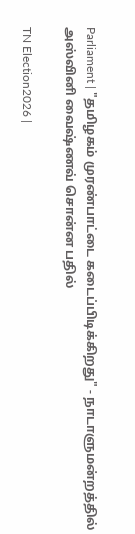Parliament | "தமிழகம் முரண்பாட்டை கடைப்பிடிக்கிறது" - நாடாளுமன்றத்தில் அஸ்வினி வைஷ்ணவ் சொன்ன பதில்

TN Election2026 |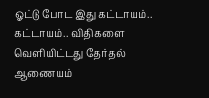ஓட்டு போட இது கட்டாயம்.. கட்டாயம்.. விதிகளை வெளியிட்டது தேர்தல் ஆணையம்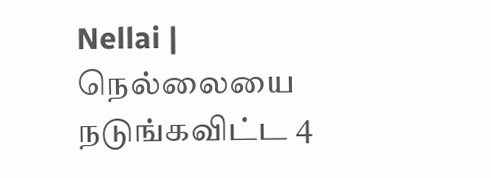Nellai | நெல்லையை நடுங்கவிட்ட 4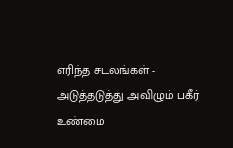எரிந்த சடலங்கள் - அடுத்தடுத்து அவிழும் பகீர் உண்மை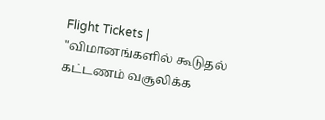Flight Tickets | "விமானங்களில் கூடுதல் கட்டணம் வசூலிக்க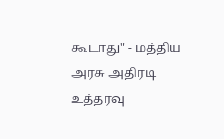கூடாது" - மத்திய அரசு அதிரடி உத்தரவு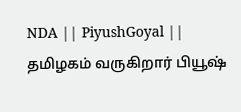NDA || PiyushGoyal || தமிழகம் வருகிறார் பியூஷ்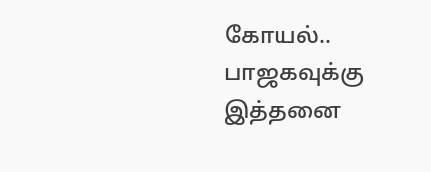கோயல்.. பாஜகவுக்கு இத்தனை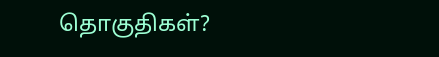தொகுதிகள்?